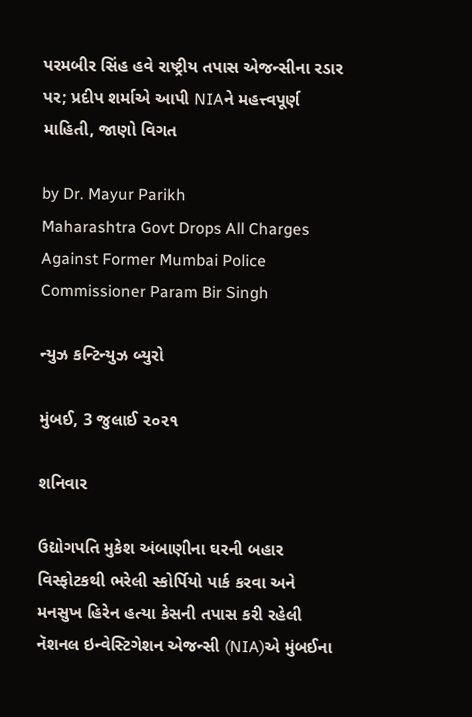પરમબીર સિંહ હવે રાષ્ટ્રીય તપાસ એજન્સીના રડાર પર; પ્રદીપ શર્માએ આપી NIAને મહત્ત્વપૂર્ણ માહિતી, જાણો વિગત

by Dr. Mayur Parikh
Maharashtra Govt Drops All Charges Against Former Mumbai Police Commissioner Param Bir Singh

ન્યુઝ કન્ટિન્યુઝ બ્યુરો

મુંબઈ, 3 જુલાઈ ૨૦૨૧

શનિવાર

ઉદ્યોગપતિ મુકેશ અંબાણીના ઘરની બહાર વિસ્ફોટકથી ભરેલી સ્કોર્પિયો પાર્ક કરવા અને મનસુખ હિરેન હત્યા કેસની તપાસ કરી રહેલી નૅશનલ ઇન્વેસ્ટિગેશન એજન્સી (NIA)એ મુંબઈના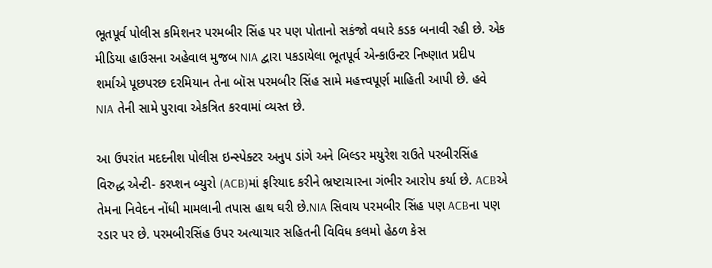ભૂતપૂર્વ પોલીસ કમિશનર પરમબીર સિંહ પર પણ પોતાનો સકંજો વધારે કડક બનાવી રહી છે. એક મીડિયા હાઉસના અહેવાલ મુજબ NIA દ્વારા પકડાયેલા ભૂતપૂર્વ એન્કાઉન્ટર નિષ્ણાત પ્રદીપ શર્માએ પૂછપરછ દરમિયાન તેના બૉસ પરમબીર સિંહ સામે મહત્ત્વપૂર્ણ માહિતી આપી છે. હવે NIA તેની સામે પુરાવા એકત્રિત કરવામાં વ્યસ્ત છે.

આ ઉપરાંત મદદનીશ પોલીસ ઇન્સ્પેક્ટર અનુપ ડાંગે અને બિલ્ડર મયુરેશ રાઉતે પરબીરસિંહ વિરુદ્ધ એન્ટી- કરપ્શન બ્યુરો (ACB)માં ફરિયાદ કરીને ભ્રષ્ટાચારના ગંભીર આરોપ કર્યા છે. ACBએ તેમના નિવેદન નોંધી મામલાની તપાસ હાથ ઘરી છે.NIA સિવાય પરમબીર સિંહ પણ ACBના પણ રડાર પર છે. પરમબીરસિંહ ઉપર અત્યાચાર સહિતની વિવિધ કલમો હેઠળ કેસ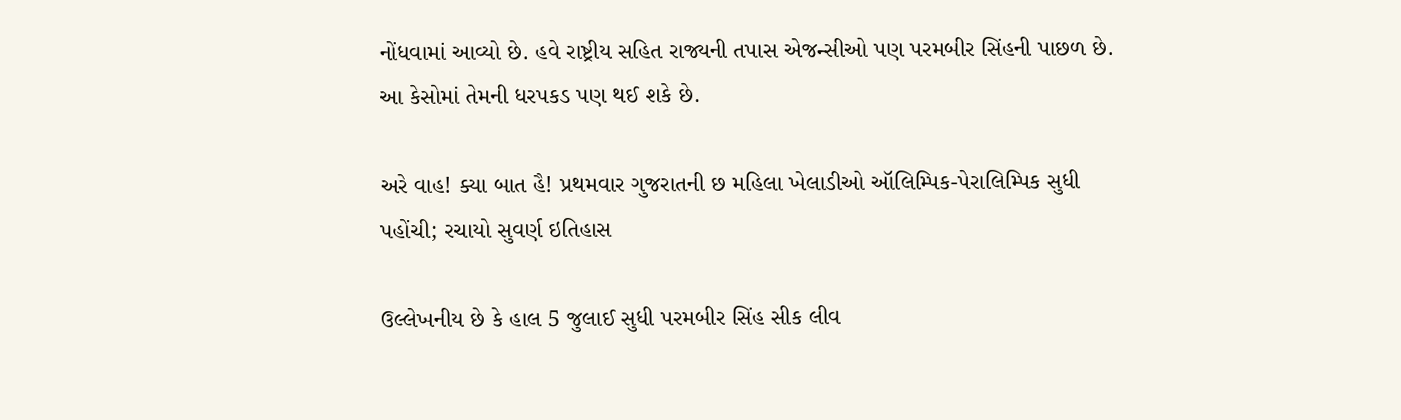નોંધવામાં આવ્યો છે. હવે રાષ્ટ્રીય સહિત રાજ્યની તપાસ એજન્સીઓ પણ પરમબીર સિંહની પાછળ છે. આ કેસોમાં તેમની ધરપકડ પણ થઈ શકે છે.

અરે વાહ! ક્યા બાત હૈ! પ્રથમવાર ગુજરાતની છ મહિલા ખેલાડીઓ ઑલિમ્પિક-પેરાલિમ્પિક સુધી પહોંચી; રચાયો સુવર્ણ ઇતિહાસ

ઉલ્લેખનીય છે કે હાલ 5 જુલાઈ સુધી પરમબીર સિંહ સીક લીવ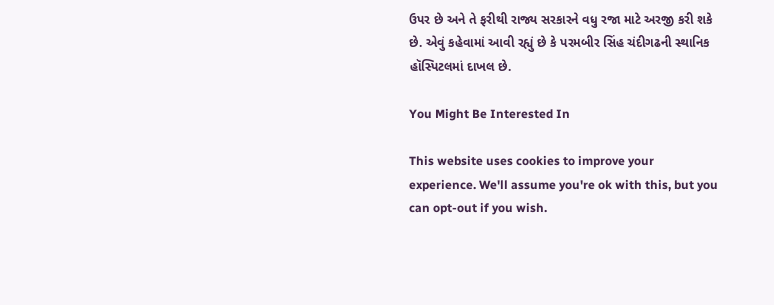ઉપર છે અને તે ફરીથી રાજ્ય સરકારને વધુ રજા માટે અરજી કરી શકે છે. એવું કહેવામાં આવી રહ્યું છે કે પરમબીર સિંહ ચંદીગઢની સ્થાનિક હૉસ્પિટલમાં દાખલ છે.

You Might Be Interested In

This website uses cookies to improve your experience. We'll assume you're ok with this, but you can opt-out if you wish.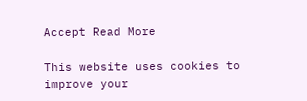Accept Read More

This website uses cookies to improve your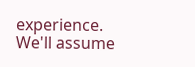experience. We'll assume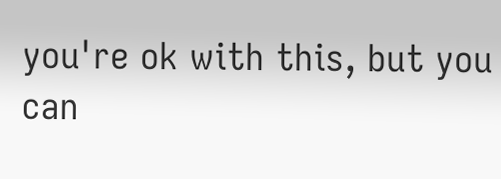you're ok with this, but you can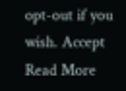opt-out if you wish. Accept Read More